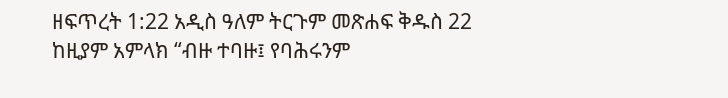ዘፍጥረት 1:22 አዲስ ዓለም ትርጉም መጽሐፍ ቅዱስ 22 ከዚያም አምላክ “ብዙ ተባዙ፤ የባሕሩንም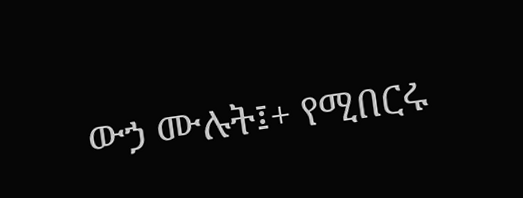ውኃ ሙሉት፤+ የሚበርሩ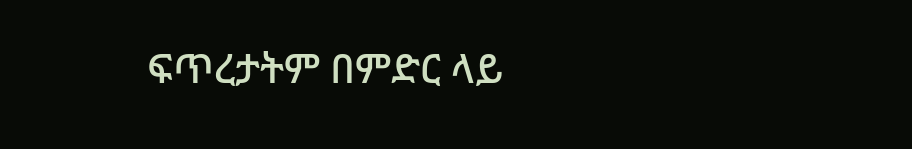ፍጥረታትም በምድር ላይ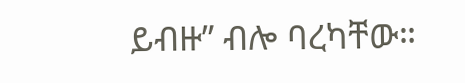ይብዙ” ብሎ ባረካቸው።